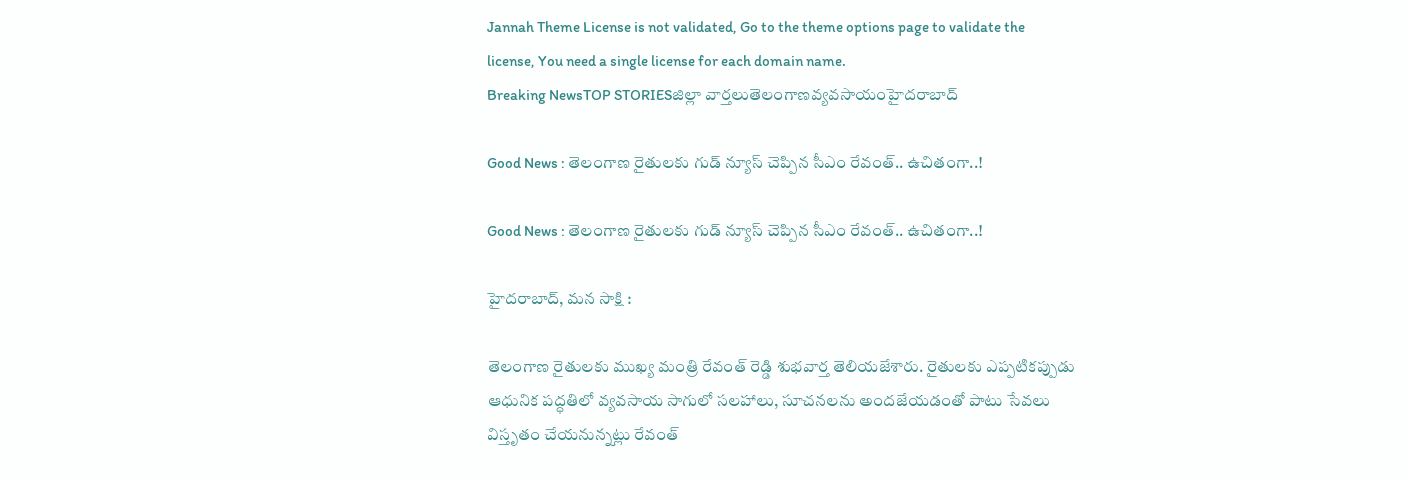Jannah Theme License is not validated, Go to the theme options page to validate the license, You need a single license for each domain name.
Breaking NewsTOP STORIESజిల్లా వార్తలుతెలంగాణవ్యవసాయంహైదరాబాద్

Good News : తెలంగాణ రైతులకు గుడ్ న్యూస్ చెప్పిన సీఎం రేవంత్.. ఉచితంగా..!

Good News : తెలంగాణ రైతులకు గుడ్ న్యూస్ చెప్పిన సీఎం రేవంత్.. ఉచితంగా..!

హైదరాబాద్, మన సాక్షి :

తెలంగాణ రైతులకు ముఖ్య మంత్రి రేవంత్ రెడ్డి శుభవార్త తెలియజేశారు. రైతులకు ఎప్పటికప్పుడు ఆధునిక పద్ధతిలో వ్యవసాయ సాగులో సలహాలు, సూచనలను అందజేయడంతో పాటు సేవలు విస్తృతం చేయనున్నట్లు రేవంత్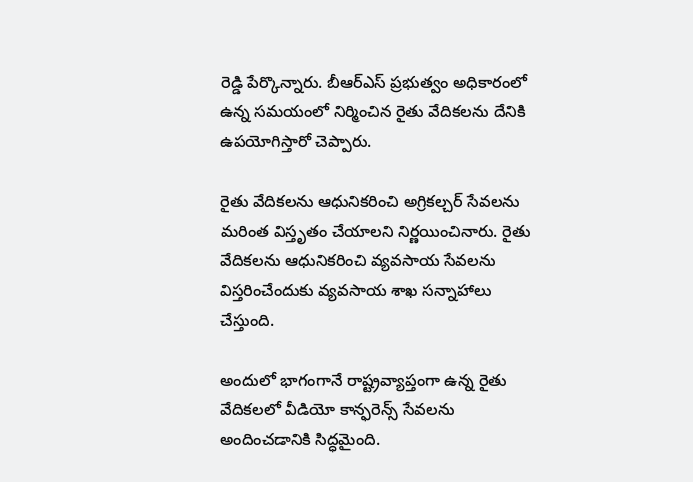రెడ్డి పేర్కొన్నారు. బీఆర్ఎస్ ప్రభుత్వం అధికారంలో ఉన్న సమయంలో నిర్మించిన రైతు వేదికలను దేనికి ఉపయోగిస్తారో చెప్పారు.

రైతు వేదికలను ఆధునికరించి అగ్రికల్చర్ సేవలను మరింత విస్తృతం చేయాలని నిర్ణయించినారు. రైతు వేదికలను ఆధునికరించి వ్యవసాయ సేవలను విస్తరించేందుకు వ్యవసాయ శాఖ సన్నాహాలు చేస్తుంది.

అందులో భాగంగానే రాష్ట్రవ్యాప్తంగా ఉన్న రైతు వేదికలలో వీడియో కాన్ఫరెన్స్ సేవలను అందించడానికి సిద్ధమైంది.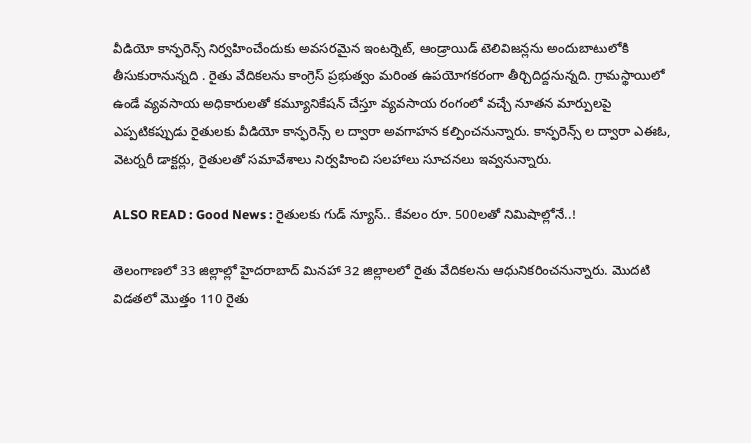వీడియో కాన్ఫరెన్స్ నిర్వహించేందుకు అవసరమైన ఇంటర్నెట్, ఆండ్రాయిడ్ టెలివిజన్లను అందుబాటులోకి తీసుకురానున్నది . రైతు వేదికలను కాంగ్రెస్ ప్రభుత్వం మరింత ఉపయోగకరంగా తీర్చిదిద్దనున్నది. గ్రామస్థాయిలో ఉండే వ్యవసాయ అధికారులతో కమ్యూనికేషన్ చేస్తూ వ్యవసాయ రంగంలో వచ్చే నూతన మార్పులపై ఎప్పటికప్పుడు రైతులకు వీడియో కాన్ఫరెన్స్ ల ద్వారా అవగాహన కల్పించనున్నారు. కాన్ఫరెన్స్ ల ద్వారా ఎఈఓ, వెటర్నరీ డాక్టర్లు, రైతులతో సమావేశాలు నిర్వహించి సలహాలు సూచనలు ఇవ్వనున్నారు.

ALSO READ : Good News : రైతులకు గుడ్ న్యూస్.. కేవలం రూ. 500లతో నిమిషాల్లోనే..!

తెలంగాణలో 33 జిల్లాల్లో హైదరాబాద్ మినహా 32 జిల్లాలలో రైతు వేదికలను ఆధునికరించనున్నారు. మొదటి విడతలో మొత్తం 110 రైతు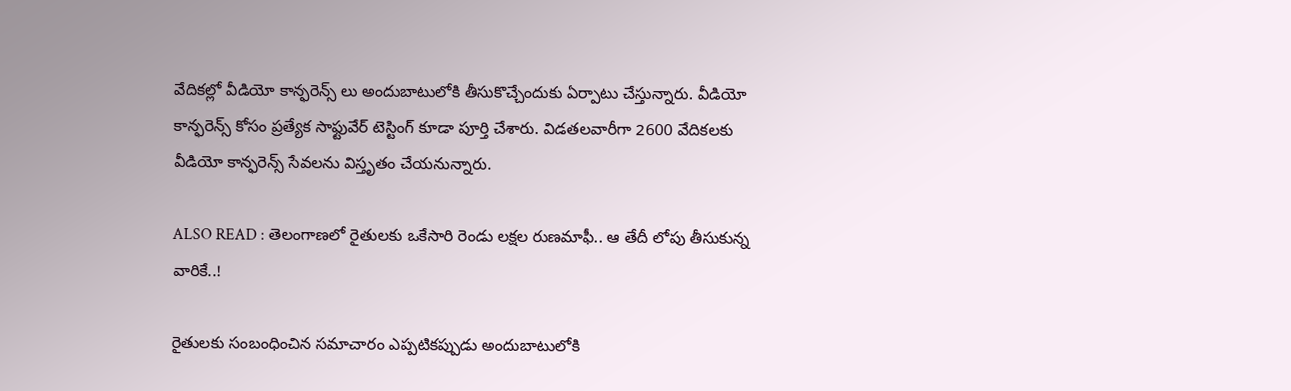వేదికల్లో వీడియో కాన్ఫరెన్స్ లు అందుబాటులోకి తీసుకొచ్చేందుకు ఏర్పాటు చేస్తున్నారు. వీడియో కాన్ఫరెన్స్ కోసం ప్రత్యేక సాఫ్టువేర్ టెస్టింగ్ కూడా పూర్తి చేశారు. విడతలవారీగా 2600 వేదికలకు వీడియో కాన్ఫరెన్స్ సేవలను విస్తృతం చేయనున్నారు.

ALSO READ : తెలంగాణలో రైతులకు ఒకేసారి రెండు లక్షల రుణమాఫీ.. ఆ తేదీ లోపు తీసుకున్న వారికే..!

రైతులకు సంబంధించిన సమాచారం ఎప్పటికప్పుడు అందుబాటులోకి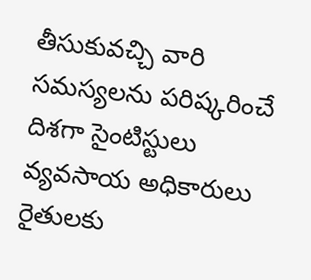తీసుకువచ్చి వారి సమస్యలను పరిష్కరించే దిశగా సైంటిస్టులు వ్యవసాయ అధికారులు రైతులకు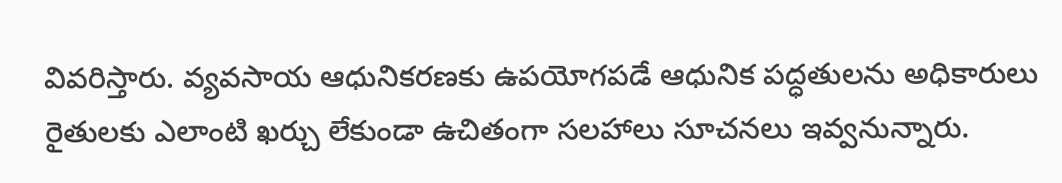వివరిస్తారు. వ్యవసాయ ఆధునికరణకు ఉపయోగపడే ఆధునిక పద్ధతులను అధికారులు రైతులకు ఎలాంటి ఖర్చు లేకుండా ఉచితంగా సలహాలు సూచనలు ఇవ్వనున్నారు.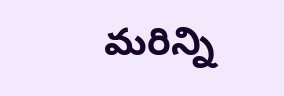మరిన్ని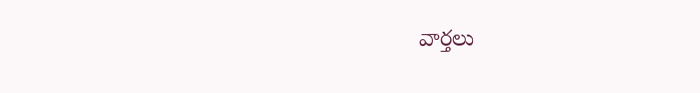వార్తలు